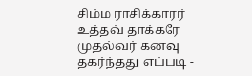சிம்ம ராசிக்காரர் உத்தவ் தாக்கரே முதல்வர் கனவு தகர்ந்தது எப்படி -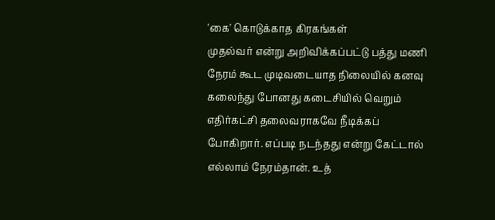'கை' கொடுக்காத கிரகங்கள்
முதல்வர் என்று அறிவிக்கப்பட்டு பத்து மணி நேரம் கூட முடிவடையாத நிலையில் கனவு கலைந்து போனது கடைசியில் வெறும் எதிர்கட்சி தலைவராகவே நீடிக்கப் போகிறார். எப்படி நடந்தது என்று கேட்டால் எல்லாம் நேரம்தான். உத்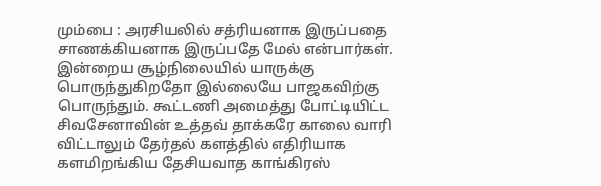மும்பை : அரசியலில் சத்ரியனாக இருப்பதை சாணக்கியனாக இருப்பதே மேல் என்பார்கள். இன்றைய சூழ்நிலையில் யாருக்கு பொருந்துகிறதோ இல்லையே பாஜகவிற்கு பொருந்தும். கூட்டணி அமைத்து போட்டியிட்ட சிவசேனாவின் உத்தவ் தாக்கரே காலை வாரி விட்டாலும் தேர்தல் களத்தில் எதிரியாக களமிறங்கிய தேசியவாத காங்கிரஸ்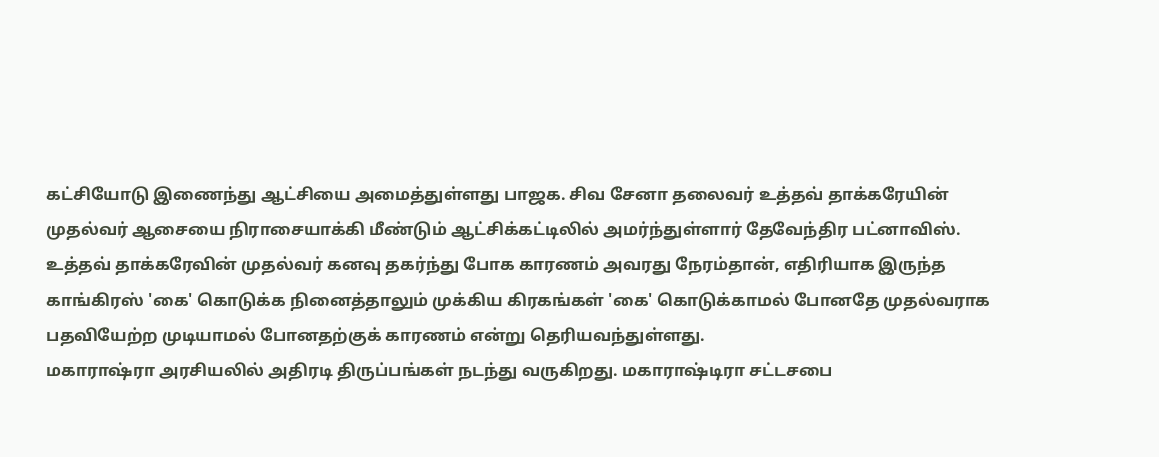கட்சியோடு இணைந்து ஆட்சியை அமைத்துள்ளது பாஜக. சிவ சேனா தலைவர் உத்தவ் தாக்கரேயின் முதல்வர் ஆசையை நிராசையாக்கி மீண்டும் ஆட்சிக்கட்டிலில் அமர்ந்துள்ளார் தேவேந்திர பட்னாவிஸ். உத்தவ் தாக்கரேவின் முதல்வர் கனவு தகர்ந்து போக காரணம் அவரது நேரம்தான், எதிரியாக இருந்த காங்கிரஸ் 'கை' கொடுக்க நினைத்தாலும் முக்கிய கிரகங்கள் 'கை' கொடுக்காமல் போனதே முதல்வராக பதவியேற்ற முடியாமல் போனதற்குக் காரணம் என்று தெரியவந்துள்ளது.
மகாராஷ்ரா அரசியலில் அதிரடி திருப்பங்கள் நடந்து வருகிறது. மகாராஷ்டிரா சட்டசபை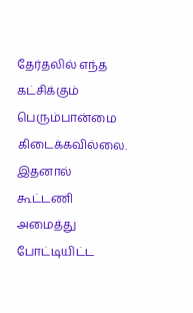தேர்தலில் எந்த கட்சிக்கும் பெரும்பான்மை கிடைக்கவில்லை. இதனால் கூட்டணி அமைத்து போட்டியிட்ட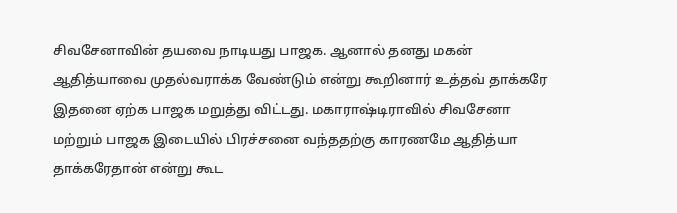சிவசேனாவின் தயவை நாடியது பாஜக. ஆனால் தனது மகன் ஆதித்யாவை முதல்வராக்க வேண்டும் என்று கூறினார் உத்தவ் தாக்கரே இதனை ஏற்க பாஜக மறுத்து விட்டது. மகாராஷ்டிராவில் சிவசேனா மற்றும் பாஜக இடையில் பிரச்சனை வந்ததற்கு காரணமே ஆதித்யா தாக்கரேதான் என்று கூட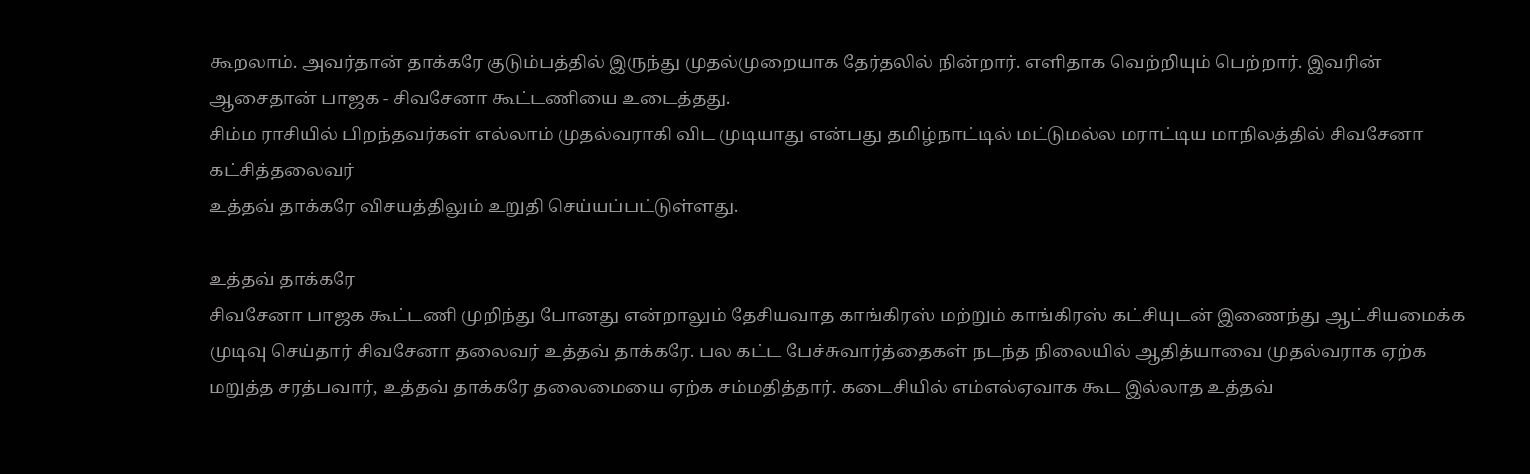கூறலாம். அவர்தான் தாக்கரே குடும்பத்தில் இருந்து முதல்முறையாக தேர்தலில் நின்றார். எளிதாக வெற்றியும் பெற்றார். இவரின் ஆசைதான் பாஜக - சிவசேனா கூட்டணியை உடைத்தது.
சிம்ம ராசியில் பிறந்தவர்கள் எல்லாம் முதல்வராகி விட முடியாது என்பது தமிழ்நாட்டில் மட்டுமல்ல மராட்டிய மாநிலத்தில் சிவசேனா கட்சித்தலைவர்
உத்தவ் தாக்கரே விசயத்திலும் உறுதி செய்யப்பட்டுள்ளது.

உத்தவ் தாக்கரே
சிவசேனா பாஜக கூட்டணி முறிந்து போனது என்றாலும் தேசியவாத காங்கிரஸ் மற்றும் காங்கிரஸ் கட்சியுடன் இணைந்து ஆட்சியமைக்க முடிவு செய்தார் சிவசேனா தலைவர் உத்தவ் தாக்கரே. பல கட்ட பேச்சுவார்த்தைகள் நடந்த நிலையில் ஆதித்யாவை முதல்வராக ஏற்க மறுத்த சரத்பவார், உத்தவ் தாக்கரே தலைமையை ஏற்க சம்மதித்தார். கடைசியில் எம்எல்ஏவாக கூட இல்லாத உத்தவ்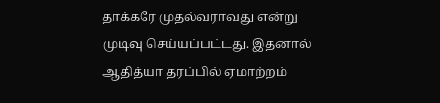தாக்கரே முதல்வராவது என்று முடிவு செய்யப்பட்டது. இதனால் ஆதித்யா தரப்பில் ஏமாற்றம்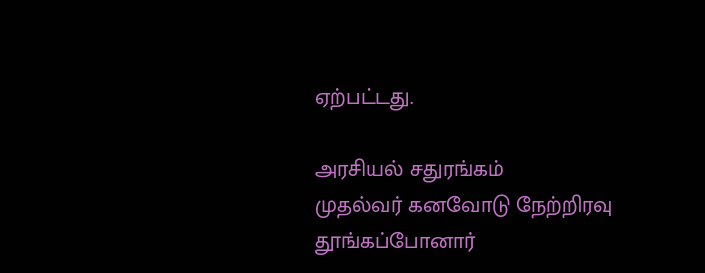ஏற்பட்டது.

அரசியல் சதுரங்கம்
முதல்வர் கனவோடு நேற்றிரவு தூங்கப்போனார்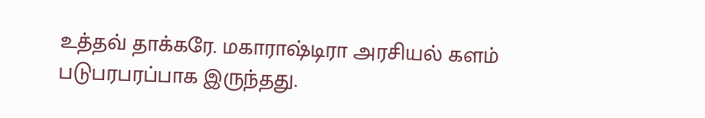உத்தவ் தாக்கரே. மகாராஷ்டிரா அரசியல் களம் படுபரபரப்பாக இருந்தது.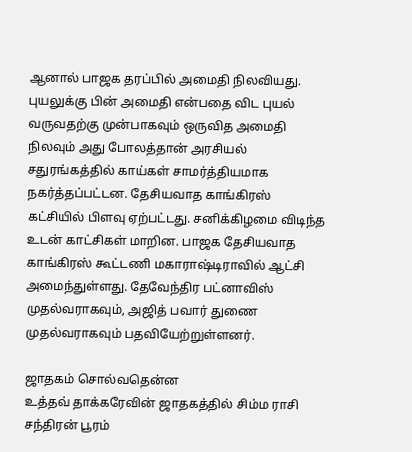ஆனால் பாஜக தரப்பில் அமைதி நிலவியது. புயலுக்கு பின் அமைதி என்பதை விட புயல் வருவதற்கு முன்பாகவும் ஒருவித அமைதி நிலவும் அது போலத்தான் அரசியல் சதுரங்கத்தில் காய்கள் சாமர்த்தியமாக நகர்த்தப்பட்டன. தேசியவாத காங்கிரஸ் கட்சியில் பிளவு ஏற்பட்டது. சனிக்கிழமை விடிந்த உடன் காட்சிகள் மாறின. பாஜக தேசியவாத காங்கிரஸ் கூட்டணி மகாராஷ்டிராவில் ஆட்சி அமைந்துள்ளது. தேவேந்திர பட்னாவிஸ் முதல்வராகவும், அஜித் பவார் துணை முதல்வராகவும் பதவியேற்றுள்ளனர்.

ஜாதகம் சொல்வதென்ன
உத்தவ் தாக்கரேவின் ஜாதகத்தில் சிம்ம ராசி சந்திரன் பூரம்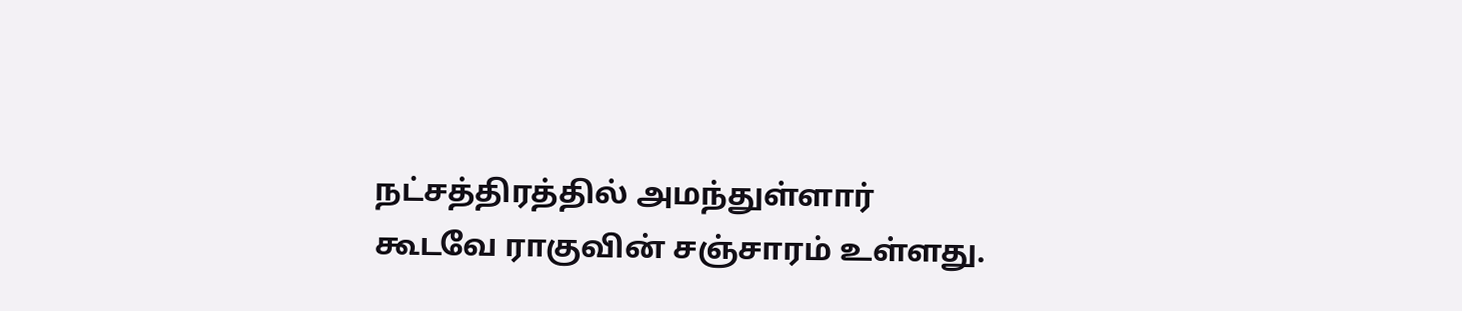நட்சத்திரத்தில் அமந்துள்ளார் கூடவே ராகுவின் சஞ்சாரம் உள்ளது.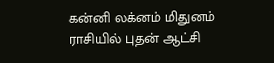கன்னி லக்னம் மிதுனம் ராசியில் புதன் ஆட்சி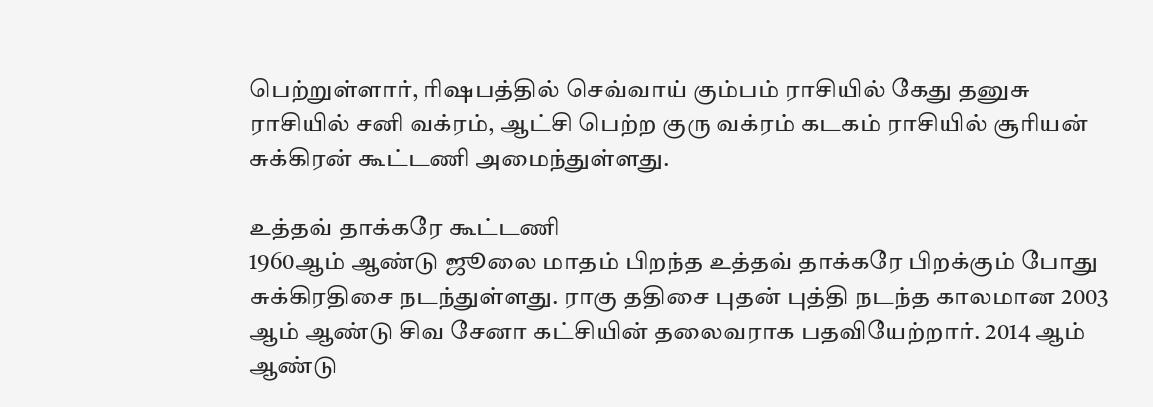பெற்றுள்ளார், ரிஷபத்தில் செவ்வாய் கும்பம் ராசியில் கேது தனுசு ராசியில் சனி வக்ரம், ஆட்சி பெற்ற குரு வக்ரம் கடகம் ராசியில் சூரியன் சுக்கிரன் கூட்டணி அமைந்துள்ளது.

உத்தவ் தாக்கரே கூட்டணி
1960ஆம் ஆண்டு ஜூலை மாதம் பிறந்த உத்தவ் தாக்கரே பிறக்கும் போது சுக்கிரதிசை நடந்துள்ளது. ராகு ததிசை புதன் புத்தி நடந்த காலமான 2003 ஆம் ஆண்டு சிவ சேனா கட்சியின் தலைவராக பதவியேற்றார். 2014 ஆம் ஆண்டு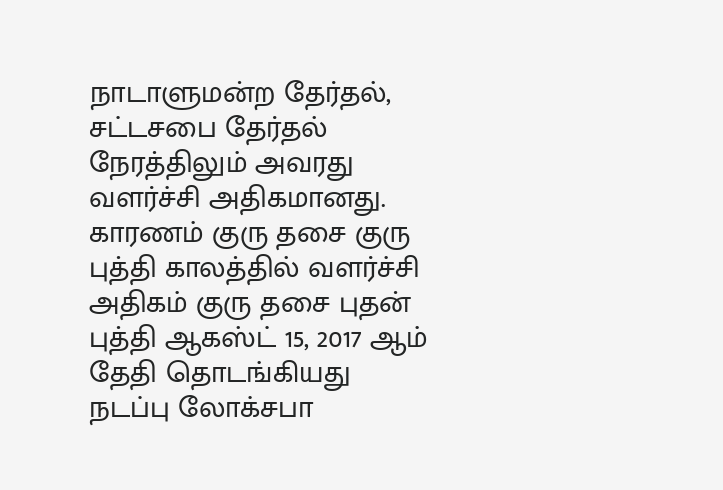நாடாளுமன்ற தேர்தல், சட்டசபை தேர்தல் நேரத்திலும் அவரது வளர்ச்சி அதிகமானது. காரணம் குரு தசை குரு புத்தி காலத்தில் வளர்ச்சி அதிகம் குரு தசை புதன் புத்தி ஆகஸ்ட் 15, 2017 ஆம் தேதி தொடங்கியது நடப்பு லோக்சபா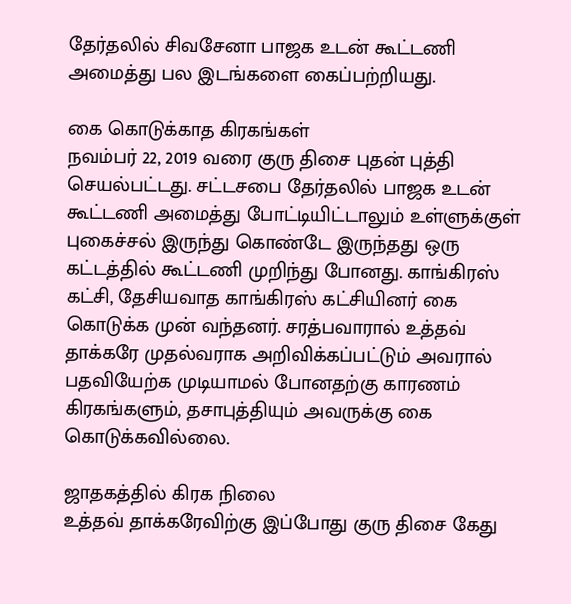தேர்தலில் சிவசேனா பாஜக உடன் கூட்டணி அமைத்து பல இடங்களை கைப்பற்றியது.

கை கொடுக்காத கிரகங்கள்
நவம்பர் 22, 2019 வரை குரு திசை புதன் புத்தி செயல்பட்டது. சட்டசபை தேர்தலில் பாஜக உடன் கூட்டணி அமைத்து போட்டியிட்டாலும் உள்ளுக்குள் புகைச்சல் இருந்து கொண்டே இருந்தது ஒரு கட்டத்தில் கூட்டணி முறிந்து போனது. காங்கிரஸ் கட்சி, தேசியவாத காங்கிரஸ் கட்சியினர் கை கொடுக்க முன் வந்தனர். சரத்பவாரால் உத்தவ் தாக்கரே முதல்வராக அறிவிக்கப்பட்டும் அவரால் பதவியேற்க முடியாமல் போனதற்கு காரணம் கிரகங்களும், தசாபுத்தியும் அவருக்கு கை கொடுக்கவில்லை.

ஜாதகத்தில் கிரக நிலை
உத்தவ் தாக்கரேவிற்கு இப்போது குரு திசை கேது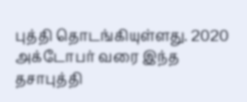புத்தி தொடங்கியுள்ளது. 2020 அக்டோபர் வரை இந்த தசாபுத்தி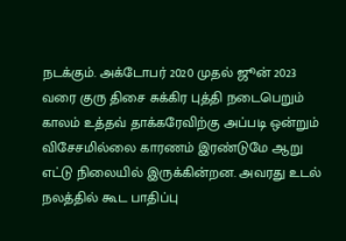நடக்கும். அக்டோபர் 2020 முதல் ஜூன் 2023 வரை குரு திசை சுக்கிர புத்தி நடைபெறும் காலம் உத்தவ் தாக்கரேவிற்கு அப்படி ஒன்றும் விசேசமில்லை காரணம் இரண்டுமே ஆறு எட்டு நிலையில் இருக்கின்றன. அவரது உடல் நலத்தில் கூட பாதிப்பு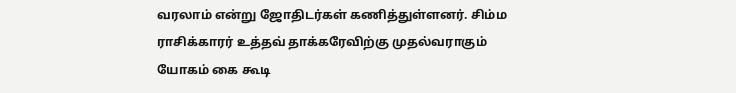வரலாம் என்று ஜோதிடர்கள் கணித்துள்ளனர். சிம்ம ராசிக்காரர் உத்தவ் தாக்கரேவிற்கு முதல்வராகும் யோகம் கை கூடி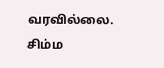வரவில்லை. சிம்ம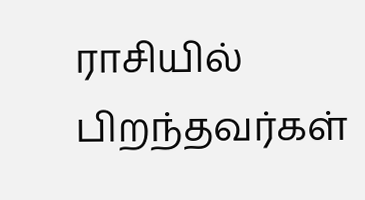ராசியில் பிறந்தவர்கள்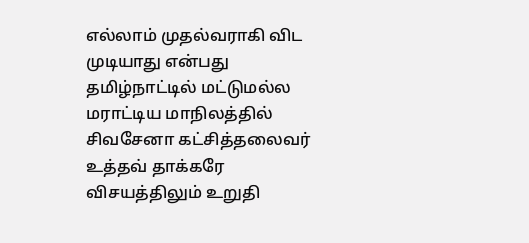எல்லாம் முதல்வராகி விட முடியாது என்பது தமிழ்நாட்டில் மட்டுமல்ல மராட்டிய மாநிலத்தில் சிவசேனா கட்சித்தலைவர் உத்தவ் தாக்கரே விசயத்திலும் உறுதி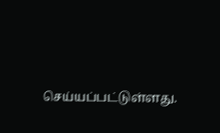செய்யப்பட்டுள்ளது.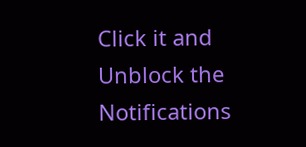Click it and Unblock the Notifications